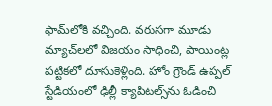ఫామ్‌లోకి వచ్చింది. వరుసగా మూడు మ్యాచ్‌లలో విజయం సాధించి, పాయింట్ల పట్టికలో దూసుకెళ్లింది. హోం గ్రౌండ్ ఉప్పల్ స్టేడియంలో ఢిల్లీ క్యాపిటల్స్‌ను ఓడించి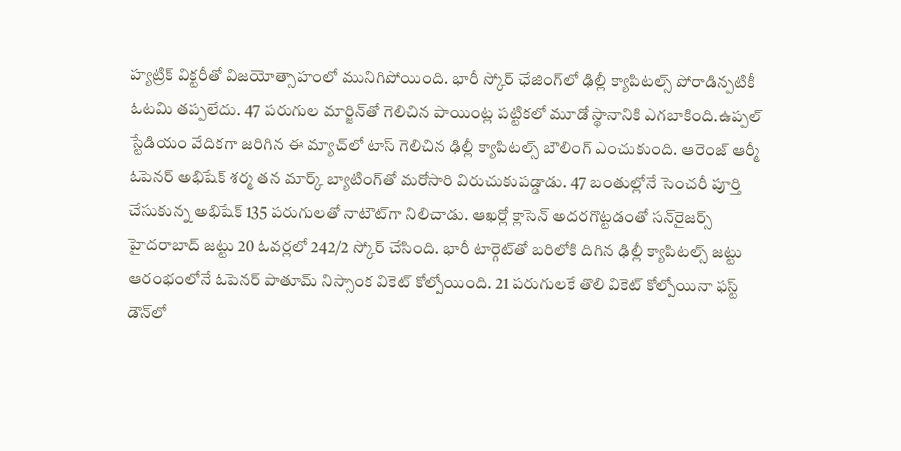హ్యట్రిక్ విక్టరీతో విజయోత్సాహంలో మునిగిపోయింది. భారీ స్కోర్ ఛేజింగ్‌లో ఢిల్లీ క్యాపిటల్స్ పోరాడిన్పటికీ ఓటమి తప్పలేదు. 47 పరుగుల మార్జిన్‌తో గెలిచిన పాయింట్ల పట్టికలో మూడో స్థానానికి ఎగబాకింది.ఉప్పల్ స్టేడియం వేదికగా జరిగిన ఈ మ్యాచ్‌లో టాస్ గెలిచిన ఢిల్లీ క్యాపిటల్స్ బౌలింగ్ ఎంచుకుంది. ఆరెంజ్ ఆర్మీ ఓపెనర్ అభిషేక్ శర్మ తన మార్క్ బ్యాటింగ్‌తో మరోసారి విరుచుకుపడ్డాడు. 47 బంతుల్లోనే సెంచరీ పూర్తి చేసుకున్న అభిషేక్ 135 పరుగులతో నాటౌట్‌గా నిలిచాడు. ఆఖర్లో క్లాసెన్ అదరగొట్టడంతో సన్‌రైజర్స్ హైదరాబాద్ జట్టు 20 ఓవర్లలో 242/2 స్కోర్ చేసింది. భారీ టార్గెట్‌తో బరిలోకి దిగిన ఢిల్లీ క్యాపిటల్స్ జట్టు ఆరంభంలోనే ఓపెనర్ పాతూమ్ నిస్సాంక వికెట్ కోల్పోయింది. 21 పరుగులకే తొలి వికెట్ కోల్పోయినా ఫస్ట్ డౌన్‌లో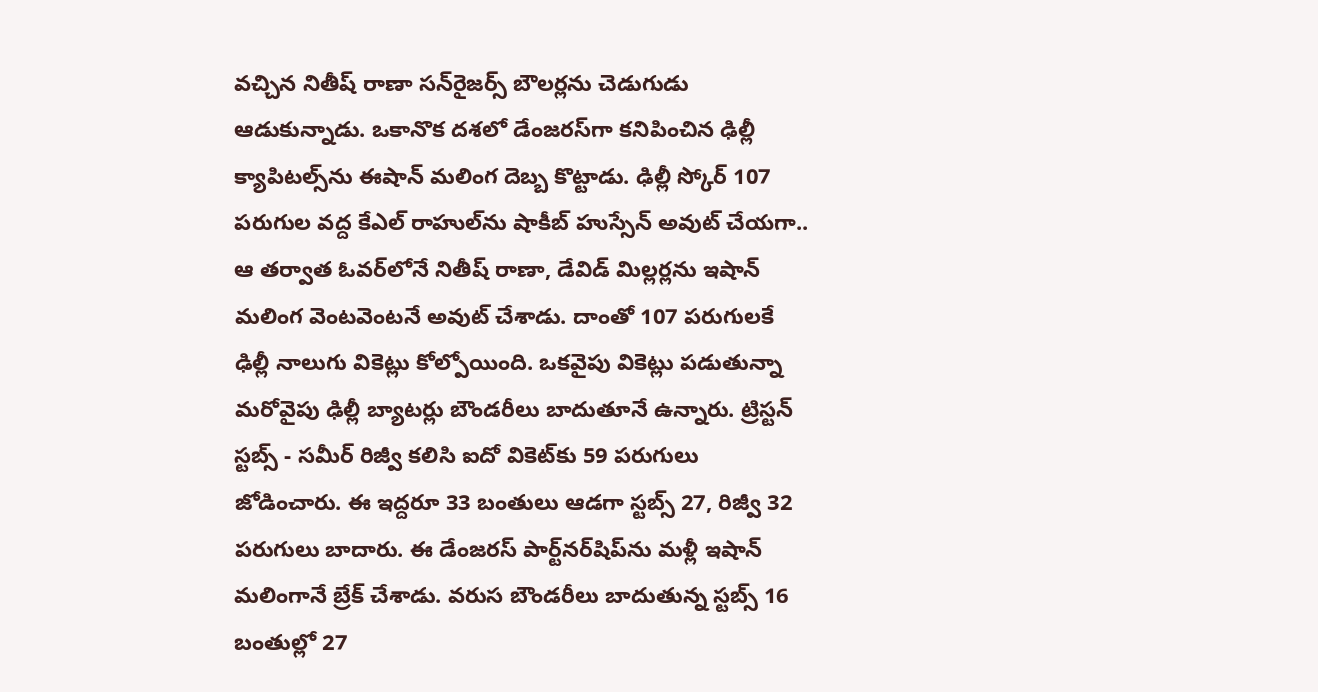వచ్చిన నితీష్ రాణా సన్‌రైజర్స్ బౌలర్లను చెడుగుడు ఆడుకున్నాడు. ఒకానొక దశలో డేంజరస్‌గా కనిపించిన ఢిల్లీ క్యాపిటల్స్‌ను ఈషాన్ మలింగ దెబ్బ కొట్టాడు. ఢిల్లీ స్కోర్ 107 పరుగుల వద్ద కేఎల్ రాహుల్‌ను షాకీబ్ హుస్సేన్ అవుట్ చేయగా.. ఆ తర్వాత ఓవర్‌లోనే నితీష్ రాణా, డేవిడ్ మిల్లర్లను ఇషాన్ మలింగ వెంటవెంటనే అవుట్ చేశాడు. దాంతో 107 పరుగులకే ఢిల్లీ నాలుగు వికెట్లు కోల్పోయింది. ఒకవైపు వికెట్లు పడుతున్నా మరోవైపు ఢిల్లీ బ్యాటర్లు బౌండరీలు బాదుతూనే ఉన్నారు. ట్రిస్టన్ స్టబ్స్ - సమీర్ రిజ్వీ కలిసి ఐదో వికెట్‌కు 59 పరుగులు జోడించారు. ఈ ఇద్దరూ 33 బంతులు ఆడగా స్టబ్స్ 27, రిజ్వీ 32 పరుగులు బాదారు. ఈ డేంజరస్ పార్ట్‌నర్‌షిప్‌ను మళ్లీ ఇషాన్ మలింగానే బ్రేక్ చేశాడు. వరుస బౌండరీలు బాదుతున్న స్టబ్స్‌ 16 బంతుల్లో 27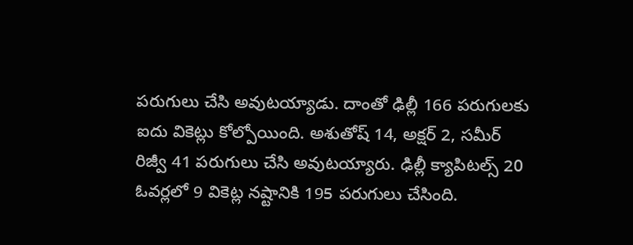పరుగులు చేసి అవుటయ్యాడు. దాంతో ఢిల్లీ 166 పరుగులకు ఐదు వికెట్లు కోల్పోయింది. అశుతోష్ 14, అక్షర్ 2, సమీర్ రిజ్వీ 41 పరుగులు చేసి అవుటయ్యారు. ఢిల్లీ క్యాపిటల్స్ 20 ఓవర్లలో 9 వికెట్ల నష్టానికి 195 పరుగులు చేసింది.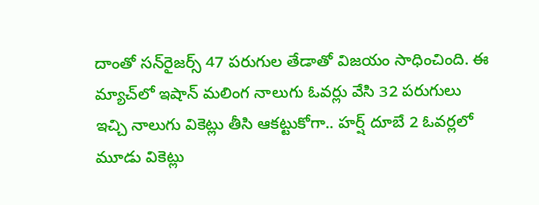దాంతో సన్‌‌రైజర్స్ 47 పరుగుల తేడాతో విజయం సాధించింది. ఈ మ్యాచ్‌లో ఇషాన్ మలింగ నాలుగు ఓవర్లు వేసి 32 పరుగులు ఇచ్చి నాలుగు వికెట్లు తీసి ఆకట్టుకోగా.. హర్ష్ దూబే 2 ఓవర్లలో మూడు వికెట్లు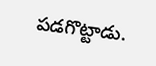పడగొట్టాడు.